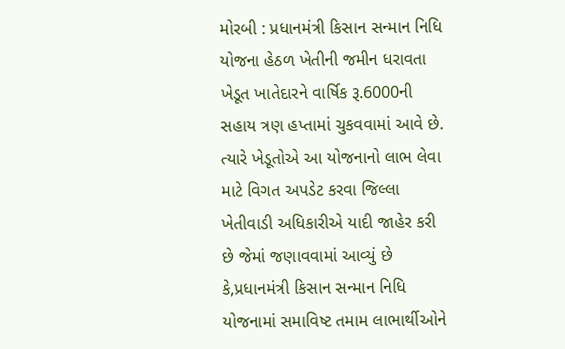મોરબી : પ્રધાનમંત્રી કિસાન સન્માન નિધિ યોજના હેઠળ ખેતીની જમીન ધરાવતા ખેડૂત ખાતેદારને વાર્ષિક રૂ.6000ની સહાય ત્રણ હપ્તામાં ચુકવવામાં આવે છે. ત્યારે ખેડૂતોએ આ યોજનાનો લાભ લેવા માટે વિગત અપડેટ કરવા જિલ્લા ખેતીવાડી અધિકારીએ યાદી જાહેર કરી છે જેમાં જણાવવામાં આવ્યું છે કે,પ્રધાનમંત્રી કિસાન સન્માન નિધિ યોજનામાં સમાવિષ્ટ તમામ લાભાર્થીઓને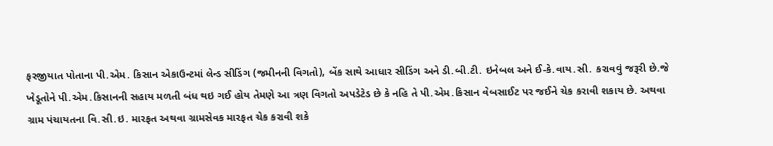ફરજીયાત પોતાના પી.એમ. કિસાન એકાઉન્ટમાં લેન્ડ સીડિંગ (જમીનની વિગતો), બેંક સાથે આધાર સીડિંગ અને ડી.બી.ટી. ઇનેબલ અને ઈ-કે.વાય.સી. કરાવવું જરૂરી છે.જે ખેડૂતોને પી.એમ.કિસાનની સહાય મળતી બંધ થઇ ગઈ હોય તેમણે આ ત્રણ વિગતો અપડેટેડ છે કે નહિ તે પી.એમ.કિસાન વેબસાઈટ પર જઈને ચેક કરાવી શકાય છે. અથવા ગ્રામ પંચાયતના વિ.સી.ઇ. મારફત અથવા ગ્રામસેવક મારફત ચેક કરાવી શકે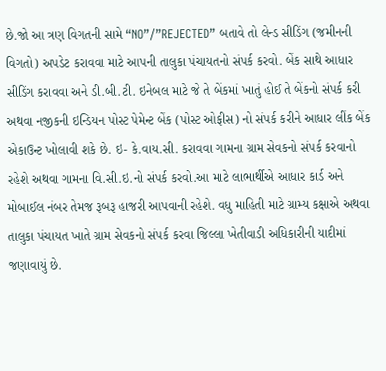છે.જો આ ત્રણ વિગતની સામે “NO”/”REJECTED” બતાવે તો લેન્ડ સીડિંગ (જમીનની વિગતો) અપડેટ કરાવવા માટે આપની તાલુકા પંચાયતનો સંપર્ક કરવો. બેંક સાથે આધાર સીડિંગ કરાવવા અને ડી.બી.ટી. ઇનેબલ માટે જે તે બેંકમાં ખાતું હોઈ તે બેંકનો સંપર્ક કરી અથવા નજીકની ઇન્ડિયન પોસ્ટ પેમેન્ટ બેંક (પોસ્ટ ઓફીસ) નો સંપર્ક કરીને આધાર લીંક બેંક એકાઉન્ટ ખોલાવી શકે છે. ઇ- કે.વાય.સી. કરાવવા ગામના ગ્રામ સેવકનો સંપર્ક કરવાનો રહેશે અથવા ગામના વિ.સી.ઇ.નો સંપર્ક કરવો.આ માટે લાભાર્થીએ આધાર કાર્ડ અને મોબાઈલ નંબર તેમજ રૂબરૂ હાજરી આપવાની રહેશે. વધુ માહિતી માટે ગ્રામ્ય કક્ષાએ અથવા તાલુકા પંચાયત ખાતે ગ્રામ સેવકનો સંપર્ક કરવા જિલ્લા ખેતીવાડી અધિકારીની યાદીમાં જણાવાયું છે.